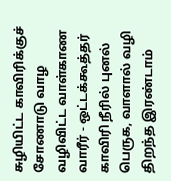சுழியிட்ட காவிரிக்குச் சோணாடு வாழ
வழிவிட்ட வாள்காண வாரீர் - ஒட்டக்கூத்தர்
காவிரி நீரில் புனல் பெருக, வாளால் வழி திறந்த இரண்டாம்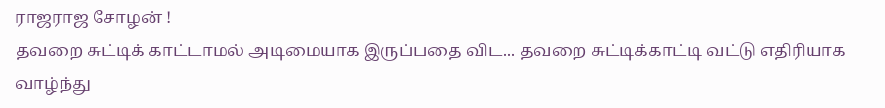ராஜராஜ சோழன் !
தவறை சுட்டிக் காட்டாமல் அடிமையாக இருப்பதை விட... தவறை சுட்டிக்காட்டி வட்டு எதிரியாக வாழ்ந்து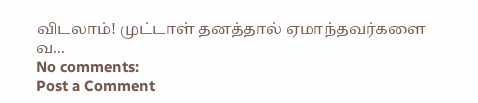விடலாம்! முட்டாள் தனத்தால் ஏமாந்தவர்களை வ...
No comments:
Post a Comment